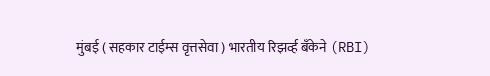मुंबई ( सहकार टाईम्स वृत्तसेवा ) भारतीय रिझर्व्ह बँकेने (RBI)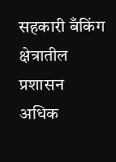सहकारी बँकिंग क्षेत्रातील प्रशासन अधिक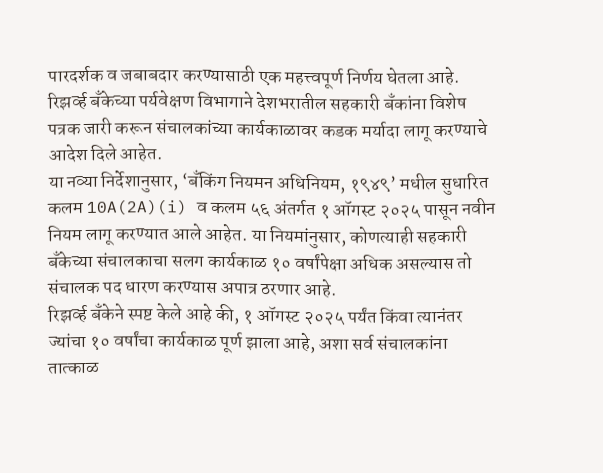पारदर्शक व जबाबदार करण्यासाठी एक महत्त्वपूर्ण निर्णय घेतला आहे. रिझर्व्ह बँकेच्या पर्यवेक्षण विभागाने देशभरातील सहकारी बँकांना विशेष पत्रक जारी करून संचालकांच्या कार्यकाळावर कडक मर्यादा लागू करण्याचे आदेश दिले आहेत.
या नव्या निर्देशानुसार, ‘बँकिंग नियमन अधिनियम, १९४९’ मधील सुधारित कलम 10A(2A)(i) व कलम ५६ अंतर्गत १ ऑगस्ट २०२५ पासून नवीन नियम लागू करण्यात आले आहेत. या नियमांनुसार, कोणत्याही सहकारी बँकेच्या संचालकाचा सलग कार्यकाळ १० वर्षांपेक्षा अधिक असल्यास तो संचालक पद धारण करण्यास अपात्र ठरणार आहे.
रिझर्व्ह बँकेने स्पष्ट केले आहे की, १ ऑगस्ट २०२५ पर्यंत किंवा त्यानंतर ज्यांचा १० वर्षांचा कार्यकाळ पूर्ण झाला आहे, अशा सर्व संचालकांना तात्काळ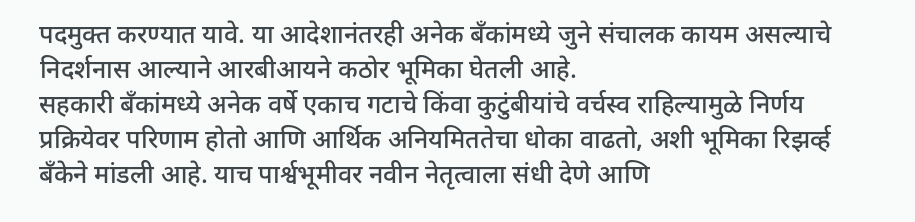पदमुक्त करण्यात यावे. या आदेशानंतरही अनेक बँकांमध्ये जुने संचालक कायम असल्याचे निदर्शनास आल्याने आरबीआयने कठोर भूमिका घेतली आहे.
सहकारी बँकांमध्ये अनेक वर्षे एकाच गटाचे किंवा कुटुंबीयांचे वर्चस्व राहिल्यामुळे निर्णय प्रक्रियेवर परिणाम होतो आणि आर्थिक अनियमिततेचा धोका वाढतो, अशी भूमिका रिझर्व्ह बँकेने मांडली आहे. याच पार्श्वभूमीवर नवीन नेतृत्वाला संधी देणे आणि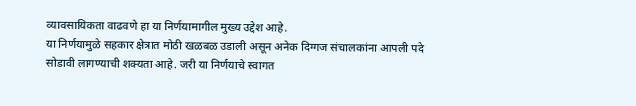व्यावसायिकता वाढवणे हा या निर्णयामागील मुख्य उद्देश आहे.
या निर्णयामुळे सहकार क्षेत्रात मोठी खळबळ उडाली असून अनेक दिग्गज संचालकांना आपली पदे सोडावी लागण्याची शक्यता आहे. जरी या निर्णयाचे स्वागत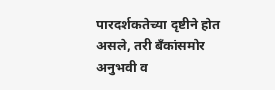पारदर्शकतेच्या दृष्टीने होत असले, तरी बँकांसमोर अनुभवी व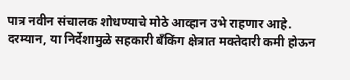पात्र नवीन संचालक शोधण्याचे मोठे आव्हान उभे राहणार आहे.
दरम्यान, या निर्देशामुळे सहकारी बँकिंग क्षेत्रात मक्तेदारी कमी होऊन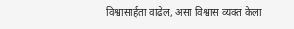विश्वासार्हता वाढेल, असा विश्वास व्यक्त केला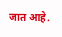जात आहे.